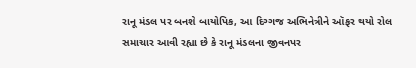રાનૂ મંડલ પર બનશે બાયોપિક, આ દિગ્ગજ અભિનેત્રીને ઑફર થયો રોલ
સમાચાર આવી રહ્યા છે કે રાનૂ મંડલના જીવનપર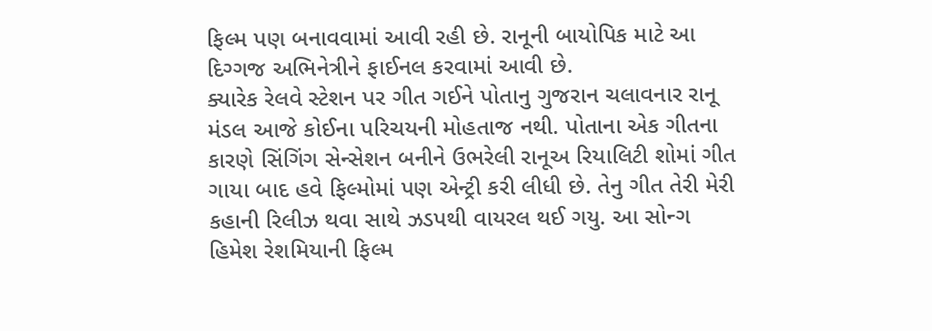ફિલ્મ પણ બનાવવામાં આવી રહી છે. રાનૂની બાયોપિક માટે આ દિગ્ગજ અભિનેત્રીને ફાઈનલ કરવામાં આવી છે.
ક્યારેક રેલવે સ્ટેશન પર ગીત ગઈને પોતાનુ ગુજરાન ચલાવનાર રાનૂ મંડલ આજે કોઈના પરિચયની મોહતાજ નથી. પોતાના એક ગીતના કારણે સિંગિંગ સેન્સેશન બનીને ઉભરેલી રાનૂઅ રિયાલિટી શોમાં ગીત ગાયા બાદ હવે ફિલ્મોમાં પણ એન્ટ્રી કરી લીધી છે. તેનુ ગીત તેરી મેરી કહાની રિલીઝ થવા સાથે ઝડપથી વાયરલ થઈ ગયુ. આ સોન્ગ હિમેશ રેશમિયાની ફિલ્મ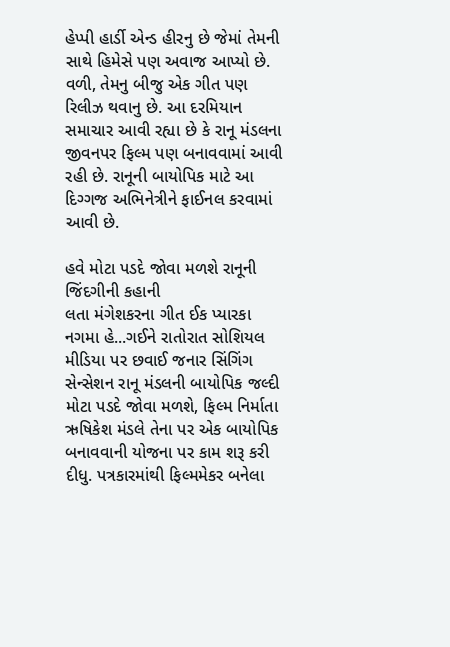હેપ્પી હાર્ડી એન્ડ હીરનુ છે જેમાં તેમની સાથે હિમેસે પણ અવાજ આપ્યો છે. વળી, તેમનુ બીજુ એક ગીત પણ રિલીઝ થવાનુ છે. આ દરમિયાન સમાચાર આવી રહ્યા છે કે રાનૂ મંડલના જીવનપર ફિલ્મ પણ બનાવવામાં આવી રહી છે. રાનૂની બાયોપિક માટે આ દિગ્ગજ અભિનેત્રીને ફાઈનલ કરવામાં આવી છે.

હવે મોટા પડદે જોવા મળશે રાનૂની જિંદગીની કહાની
લતા મંગેશકરના ગીત ઈક પ્યારકા નગમા હે...ગઈને રાતોરાત સોશિયલ મીડિયા પર છવાઈ જનાર સિંગિંગ સેન્સેશન રાનૂ મંડલની બાયોપિક જલ્દી મોટા પડદે જોવા મળશે, ફિલ્મ નિર્માતા ઋષિકેશ મંડલે તેના પર એક બાયોપિક બનાવવાની યોજના પર કામ શરૂ કરી દીધુ. પત્રકારમાંથી ફિલ્મમેકર બનેલા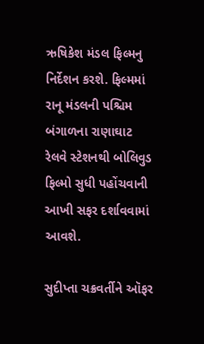ઋષિકેશ મંડલ ફિલ્મનુ નિર્દેશન કરશે. ફિલ્મમાં રાનૂ મંડલની પશ્ચિમ બંગાળના રાણાઘાટ રેલવે સ્ટેશનથી બોલિવુડ ફિલ્મો સુધી પહોંચવાની આખી સફર દર્શાવવામાં આવશે.

સુદીપ્તા ચક્રવર્તીને ઑફર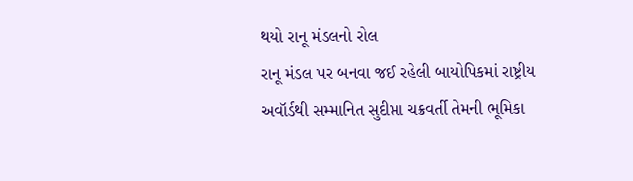થયો રાનૂ મંડલનો રોલ
રાનૂ મંડલ પર બનવા જઈ રહેલી બાયોપિકમાં રાષ્ટ્રીય અવૉર્ડથી સમ્માનિત સુદીપ્તા ચક્રવર્તી તેમની ભૂમિકા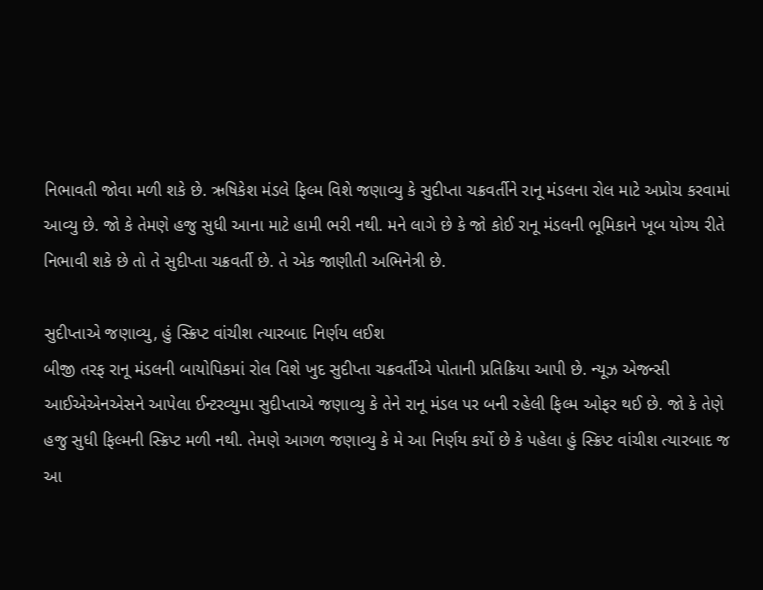નિભાવતી જોવા મળી શકે છે. ઋષિકેશ મંડલે ફિલ્મ વિશે જણાવ્યુ કે સુદીપ્તા ચક્રવર્તીને રાનૂ મંડલના રોલ માટે અપ્રોચ કરવામાં આવ્યુ છે. જો કે તેમણે હજુ સુધી આના માટે હામી ભરી નથી. મને લાગે છે કે જો કોઈ રાનૂ મંડલની ભૂમિકાને ખૂબ યોગ્ય રીતે નિભાવી શકે છે તો તે સુદીપ્તા ચક્રવર્તી છે. તે એક જાણીતી અભિનેત્રી છે.

સુદીપ્તાએ જણાવ્યુ, હું સ્ક્રિપ્ટ વાંચીશ ત્યારબાદ નિર્ણય લઈશ
બીજી તરફ રાનૂ મંડલની બાયોપિકમાં રોલ વિશે ખુદ સુદીપ્તા ચક્રવર્તીએ પોતાની પ્રતિક્રિયા આપી છે. ન્યૂઝ એજન્સી આઈએએનએસને આપેલા ઈન્ટરવ્યુમા સુદીપ્તાએ જણાવ્યુ કે તેને રાનૂ મંડલ પર બની રહેલી ફિલ્મ ઓફર થઈ છે. જો કે તેણે હજુ સુધી ફિલ્મની સ્ક્રિપ્ટ મળી નથી. તેમણે આગળ જણાવ્યુ કે મે આ નિર્ણય કર્યો છે કે પહેલા હું સ્ક્રિપ્ટ વાંચીશ ત્યારબાદ જ આ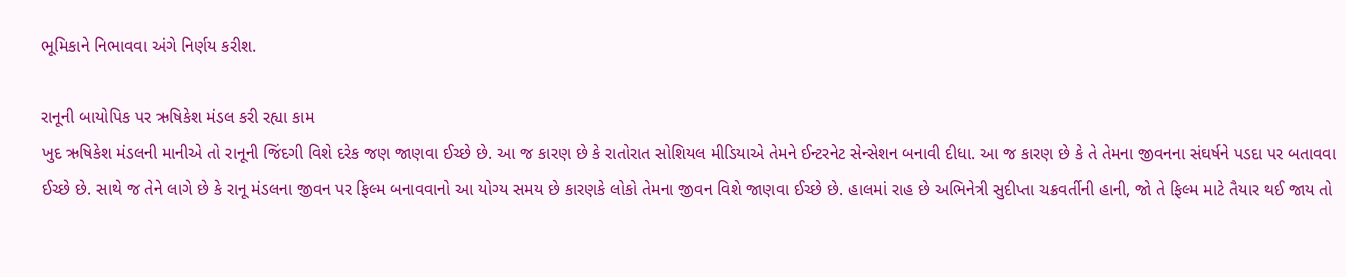ભૂમિકાને નિભાવવા અંગે નિર્ણય કરીશ.

રાનૂની બાયોપિક પર ઋષિકેશ મંડલ કરી રહ્યા કામ
ખુદ ઋષિકેશ મંડલની માનીએ તો રાનૂની જિંદગી વિશે દરેક જણ જાણવા ઈચ્છે છે. આ જ કારણ છે કે રાતોરાત સોશિયલ મીડિયાએ તેમને ઈન્ટરનેટ સેન્સેશન બનાવી દીધા. આ જ કારણ છે કે તે તેમના જીવનના સંઘર્ષને પડદા પર બતાવવા ઈચ્છે છે. સાથે જ તેને લાગે છે કે રાનૂ મંડલના જીવન પર ફિલ્મ બનાવવાનો આ યોગ્ય સમય છે કારણકે લોકો તેમના જીવન વિશે જાણવા ઈચ્છે છે. હાલમાં રાહ છે અભિનેત્રી સુદીપ્તા ચક્રવર્તીની હાની, જો તે ફિલ્મ માટે તૈયાર થઈ જાય તો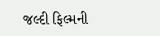જલ્દી ફિલ્મની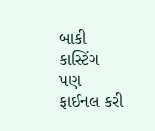બાકી કાસ્ટિંગ પણ ફાઈનલ કરી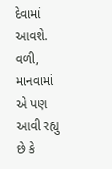દેવામાં આવશે. વળી, માનવામાં એ પણ આવી રહ્યુ છે કે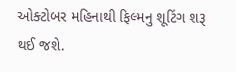ઓક્ટોબર મહિનાથી ફિલ્મનુ શૂટિંગ શરૂ થઈ જશે.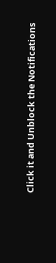Click it and Unblock the Notifications